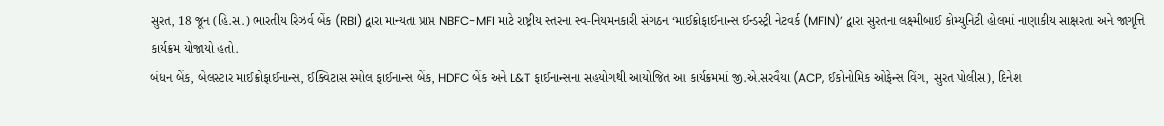સુરત, 18 જૂન (હિ.સ.) ભારતીય રિઝર્વ બેંક (RBI) દ્વારા માન્યતા પ્રાપ્ત NBFC-MFI માટે રાષ્ટ્રીય સ્તરના સ્વ-નિયમનકારી સંગઠન ‘માઈક્રોફાઈનાન્સ ઈન્ડસ્ટ્રી નેટવર્ક (MFIN)’ દ્વારા સુરતના લક્ષ્મીબાઈ કોમ્યુનિટી હોલમાં નાણાકીય સાક્ષરતા અને જાગૃત્તિ કાર્યક્રમ યોજાયો હતો.
બંધન બેંક, બેલસ્ટાર માઈક્રોફાઈનાન્સ, ઈક્વિટાસ સ્મોલ ફાઈનાન્સ બેંક, HDFC બેંક અને L&T ફાઈનાન્સના સહયોગથી આયોજિત આ કાર્યક્રમમાં જી.એ.સરવૈયા (ACP, ઈકોનોમિક ઓફેન્સ વિંગ, સુરત પોલીસ), દિનેશ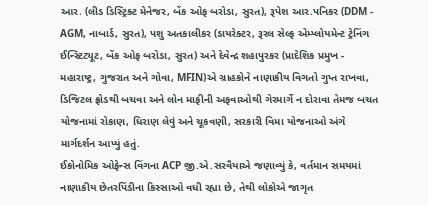આર. (લીડ ડિસ્ટ્રિક્ટ મેનેજર, બેંક ઓફ બરોડા, સુરત), રૂપેશ આર.પનિકર (DDM - AGM, નાબાર્ડ, સુરત), પશુ અતકાલીકર (ડાયરેક્ટર, રૂરલ સેલ્ફ એમ્પ્લોયમેન્ટ ટ્રેનિંગ ઈન્સ્ટિટ્યૂટ, બેંક ઓફ બરોડા, સુરત) અને દેવેન્દ્ર શહાપુરકર (પ્રાદેશિક પ્રમુખ - મહારાષ્ટ્ર, ગુજરાત અને ગોવા, MFIN)એ ગ્રાહકોને નાણાકીય વિગતો ગુપ્ત રાખવા, ડિજિટલ ફ્રોડથી બચવા અને લોન માફીની અફવાઓથી ગેરમાર્ગે ન દોરાવા તેમજ બચત યોજનામાં રોકાણ, ધિરાણ લેવું અને ચૂકવણી, સરકારી વિમા યોજનાઓ અંગે માર્ગદર્શન આપ્યું હતું.
ઈકોનોમિક ઓફેન્સ વિંગના ACP જી.એ.સરવૈયાએ જણાવ્યું કે, વર્તમાન સમયમાં નાણાકીય છેતરપિંડીના કિસ્સાઓ વધી રહ્યા છે, તેથી લોકોએ જાગૃત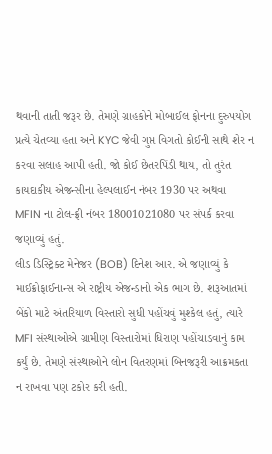થવાની તાતી જરૂર છે. તેમણે ગ્રાહકોને મોબાઈલ ફોનના દુરુપયોગ પ્રત્યે ચેતવ્યા હતા અને KYC જેવી ગુપ્ત વિગતો કોઈની સાથે શેર ન કરવા સલાહ આપી હતી. જો કોઈ છેતરપિંડી થાય, તો તુરંત કાયદાકીય એજન્સીના હેલ્પલાઈન નંબર 1930 પર અથવા MFIN ના ટોલ-ફ્રી નંબર 18001021080 પર સંપર્ક કરવા જણાવ્યું હતું.
લીડ ડિસ્ટ્રિક્ટ મેનેજર (BOB) દિનેશ આર. એ જણાવ્યું કે માઈક્રોફાઈનાન્સ એ રાષ્ટ્રીય એજન્ડાનો એક ભાગ છે. શરૂઆતમાં બેંકો માટે અંતરિયાળ વિસ્તારો સુધી પહોંચવું મુશ્કેલ હતું, ત્યારે MFI સંસ્થાઓએ ગ્રામીણ વિસ્તારોમાં ધિરાણ પહોંચાડવાનું કામ કર્યું છે. તેમણે સંસ્થાઓને લોન વિતરણમાં બિનજરૂરી આક્રમકતા ન રાખવા પણ ટકોર કરી હતી.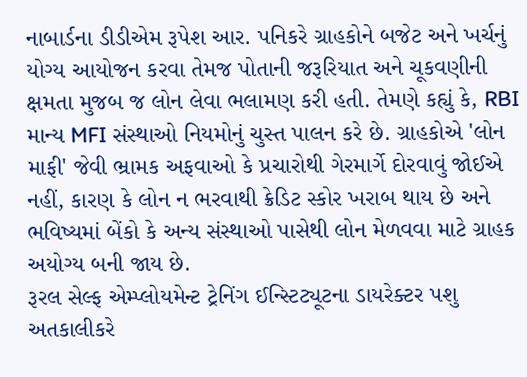નાબાર્ડના ડીડીએમ રૂપેશ આર. પનિકરે ગ્રાહકોને બજેટ અને ખર્ચનું યોગ્ય આયોજન કરવા તેમજ પોતાની જરૂરિયાત અને ચૂકવણીની ક્ષમતા મુજબ જ લોન લેવા ભલામણ કરી હતી. તેમણે કહ્યું કે, RBI માન્ય MFI સંસ્થાઓ નિયમોનું ચુસ્ત પાલન કરે છે. ગ્રાહકોએ 'લોન માફી' જેવી ભ્રામક અફવાઓ કે પ્રચારોથી ગેરમાર્ગે દોરવાવું જોઈએ નહીં, કારણ કે લોન ન ભરવાથી ક્રેડિટ સ્કોર ખરાબ થાય છે અને ભવિષ્યમાં બેંકો કે અન્ય સંસ્થાઓ પાસેથી લોન મેળવવા માટે ગ્રાહક અયોગ્ય બની જાય છે.
રૂરલ સેલ્ફ એમ્પ્લોયમેન્ટ ટ્રેનિંગ ઈન્સ્ટિટ્યૂટના ડાયરેક્ટર પશુ અતકાલીકરે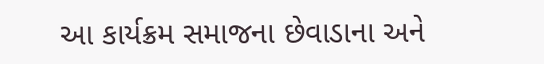આ કાર્યક્રમ સમાજના છેવાડાના અને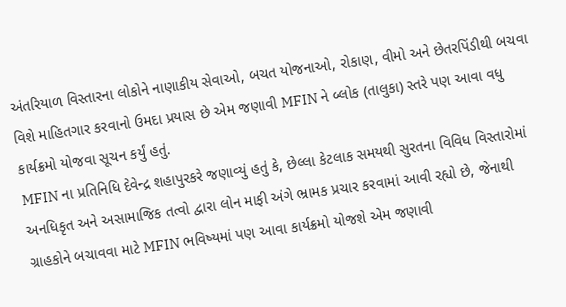અંતરિયાળ વિસ્તારના લોકોને નાણાકીય સેવાઓ, બચત યોજનાઓ, રોકાણ, વીમો અને છેતરપિંડીથી બચવા વિશે માહિતગાર કરવાનો ઉમદા પ્રયાસ છે એમ જણાવી MFIN ને બ્લોક (તાલુકા) સ્તરે પણ આવા વધુ કાર્યક્રમો યોજવા સૂચન કર્યું હતું.
MFIN ના પ્રતિનિધિ દેવેન્દ્ર શહાપુરકરે જણાવ્યું હતું કે, છેલ્લા કેટલાક સમયથી સુરતના વિવિધ વિસ્તારોમાં અનધિકૃત અને અસામાજિક તત્વો દ્વારા લોન માફી અંગે ભ્રામક પ્રચાર કરવામાં આવી રહ્યો છે, જેનાથી ગ્રાહકોને બચાવવા માટે MFIN ભવિષ્યમાં પણ આવા કાર્યક્રમો યોજશે એમ જણાવી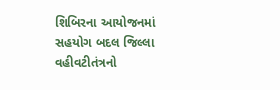શિબિરના આયોજનમાં સહયોગ બદલ જિલ્લા વહીવટીતંત્રનો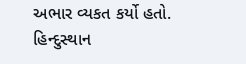અભાર વ્યકત કર્યો હતો.
હિન્દુસ્થાન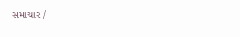સમાચાર /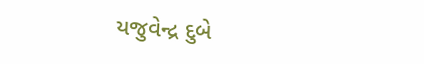યજુવેન્દ્ર દુબે